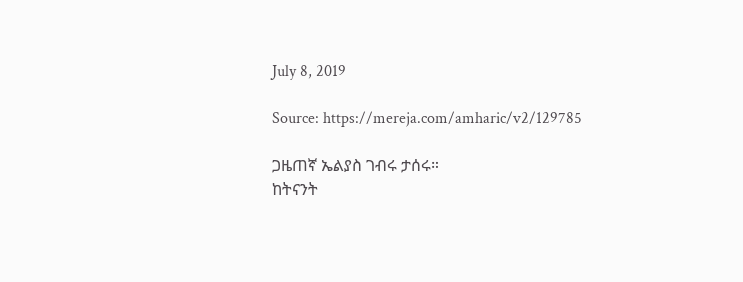July 8, 2019

Source: https://mereja.com/amharic/v2/129785

ጋዜጠኛ ኤልያስ ገብሩ ታሰሩ።
ከትናንት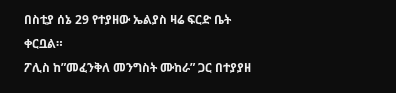በስቲያ ሰኔ 29 የተያዘው ኤልያስ ዛሬ ፍርድ ቤት ቀርቧል።
ፖሊስ ከ”መፈንቅለ መንግስት ሙከራ” ጋር በተያያዘ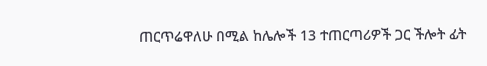ጠርጥሬዋለሁ በሚል ከሌሎች 13 ተጠርጣሪዎች ጋር ችሎት ፊት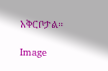አቅርቦታል።

Image